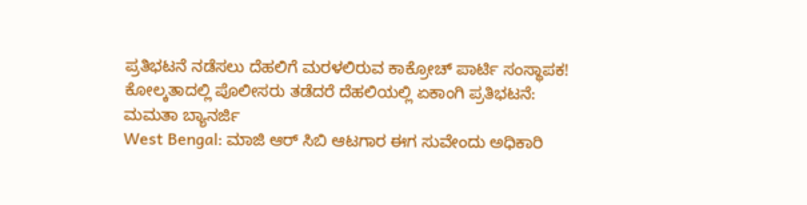ಪ್ರತಿಭಟನೆ ನಡೆಸಲು ದೆಹಲಿಗೆ ಮರಳಲಿರುವ ಕಾಕ್ರೋಚ್ ಪಾರ್ಟಿ ಸಂಸ್ಥಾಪಕ!
ಕೋಲ್ಕತಾದಲ್ಲಿ ಪೊಲೀಸರು ತಡೆದರೆ ದೆಹಲಿಯಲ್ಲಿ ಏಕಾಂಗಿ ಪ್ರತಿಭಟನೆ: ಮಮತಾ ಬ್ಯಾನರ್ಜಿ
West Bengal: ಮಾಜಿ ಆರ್ ಸಿಬಿ ಆಟಗಾರ ಈಗ ಸುವೇಂದು ಅಧಿಕಾರಿ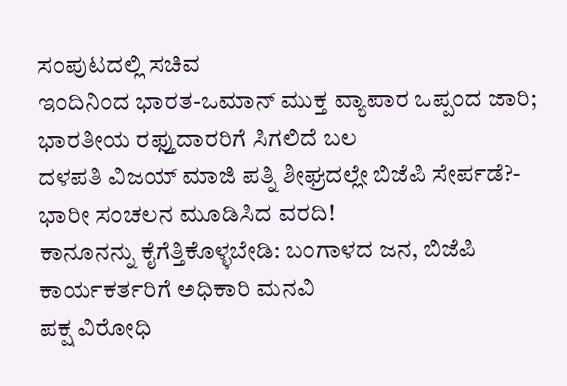ಸಂಪುಟದಲ್ಲಿ ಸಚಿವ
ಇಂದಿನಿಂದ ಭಾರತ-ಒಮಾನ್ ಮುಕ್ತ ವ್ಯಾಪಾರ ಒಪ್ಪಂದ ಜಾರಿ; ಭಾರತೀಯ ರಫ್ತುದಾರರಿಗೆ ಸಿಗಲಿದೆ ಬಲ
ದಳಪತಿ ವಿಜಯ್ ಮಾಜಿ ಪತ್ನಿ ಶೀಘ್ರದಲ್ಲೇ ಬಿಜೆಪಿ ಸೇರ್ಪಡೆ?- ಭಾರೀ ಸಂಚಲನ ಮೂಡಿಸಿದ ವರದಿ!
ಕಾನೂನನ್ನು ಕೈಗೆತ್ತಿಕೊಳ್ಳಬೇಡಿ: ಬಂಗಾಳದ ಜನ, ಬಿಜೆಪಿ ಕಾರ್ಯಕರ್ತರಿಗೆ ಅಧಿಕಾರಿ ಮನವಿ
ಪಕ್ಷ ವಿರೋಧಿ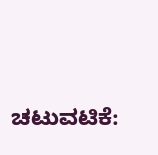ಚಟುವಟಿಕೆ: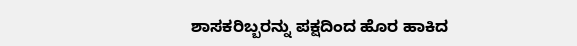ಶಾಸಕರಿಬ್ಬರನ್ನು ಪಕ್ಷದಿಂದ ಹೊರ ಹಾಕಿದ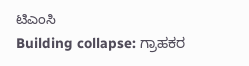ಟಿಎಂಸಿ
Building collapse: ಗ್ರಾಹಕರ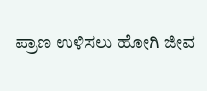ಪ್ರಾಣ ಉಳಿಸಲು ಹೋಗಿ ಜೀವ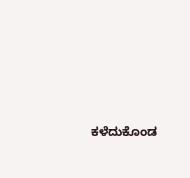ಕಳೆದುಕೊಂಡ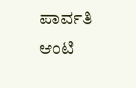ಪಾರ್ವತಿ ಆಂಟಿ